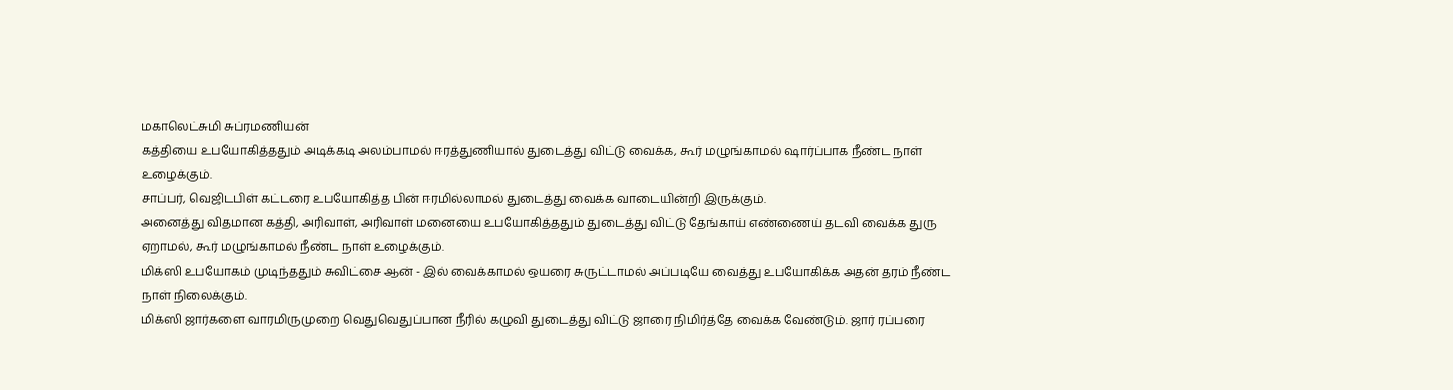மகாலெட்சுமி சுப்ரமணியன்
கத்தியை உபயோகித்ததும் அடிக்கடி அலம்பாமல் ஈரத்துணியால் துடைத்து விட்டு வைக்க, கூர் மழுங்காமல் ஷார்ப்பாக நீண்ட நாள் உழைக்கும்.
சாப்பர், வெஜிடபிள் கட்டரை உபயோகித்த பின் ஈரமில்லாமல் துடைத்து வைக்க வாடையின்றி இருக்கும்.
அனைத்து விதமான கத்தி, அரிவாள், அரிவாள் மனையை உபயோகித்ததும் துடைத்து விட்டு தேங்காய் எண்ணைய் தடவி வைக்க துரு ஏறாமல், கூர் மழுங்காமல் நீண்ட நாள் உழைக்கும்.
மிக்ஸி உபயோகம் முடிந்ததும் சுவிட்சை ஆன் - இல் வைக்காமல் ஒயரை சுருட்டாமல் அப்படியே வைத்து உபயோகிக்க அதன் தரம் நீண்ட நாள் நிலைக்கும்.
மிக்ஸி ஜார்களை வாரமிருமுறை வெதுவெதுப்பான நீரில் கழுவி துடைத்து விட்டு ஜாரை நிமிர்த்தே வைக்க வேண்டும். ஜார் ரப்பரை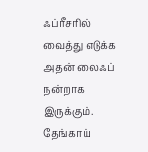ஃப்ரீசரில் வைத்து எடுக்க அதன் லைஃப் நன்றாக இருக்கும்.
தேங்காய்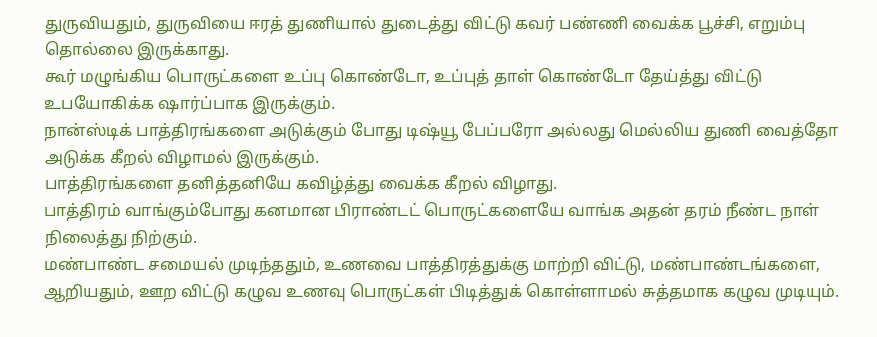துருவியதும், துருவியை ஈரத் துணியால் துடைத்து விட்டு கவர் பண்ணி வைக்க பூச்சி, எறும்பு தொல்லை இருக்காது.
கூர் மழுங்கிய பொருட்களை உப்பு கொண்டோ, உப்புத் தாள் கொண்டோ தேய்த்து விட்டு உபயோகிக்க ஷார்ப்பாக இருக்கும்.
நான்ஸ்டிக் பாத்திரங்களை அடுக்கும் போது டிஷ்யூ பேப்பரோ அல்லது மெல்லிய துணி வைத்தோ அடுக்க கீறல் விழாமல் இருக்கும்.
பாத்திரங்களை தனித்தனியே கவிழ்த்து வைக்க கீறல் விழாது.
பாத்திரம் வாங்கும்போது கனமான பிராண்டட் பொருட்களையே வாங்க அதன் தரம் நீண்ட நாள் நிலைத்து நிற்கும்.
மண்பாண்ட சமையல் முடிந்ததும், உணவை பாத்திரத்துக்கு மாற்றி விட்டு, மண்பாண்டங்களை, ஆறியதும், ஊற விட்டு கழுவ உணவு பொருட்கள் பிடித்துக் கொள்ளாமல் சுத்தமாக கழுவ முடியும்.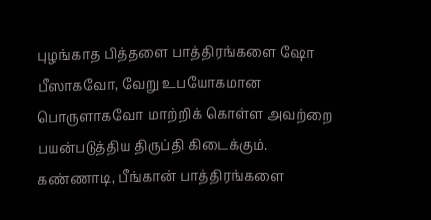புழங்காத பித்தளை பாத்திரங்களை ஷோ பீஸாகவோ, வேறு உபயோகமான பொருளாகவோ மாற்றிக் கொள்ள அவற்றை பயன்படுத்திய திருப்தி கிடைக்கும்.
கண்ணாடி, பீங்கான் பாத்திரங்களை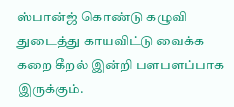ஸ்பான்ஜ் கொண்டு கழுவி துடைத்து காயவிட்டு வைக்க கறை கீறல் இன்றி பளபளப்பாக இருக்கும்.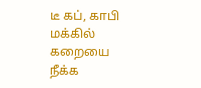டீ கப், காபி மக்கில் கறையை நீக்க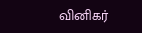வினிகர்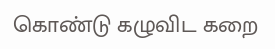கொண்டு கழுவிட கறை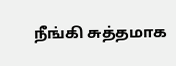நீங்கி சுத்தமாக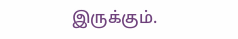இருக்கும்.